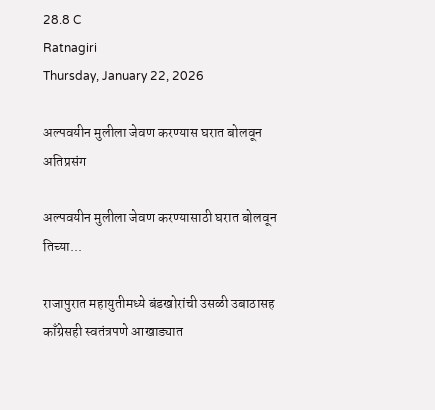28.8 C
Ratnagiri
Thursday, January 22, 2026

अल्पवयीन मुलीला जेवण करण्यास घरात बोलवून अतिप्रसंग

अल्पवयीन मुलीला जेवण करण्यासाठी घरात बोलवून तिच्या...

राजापुरात महायुतीमध्ये बंडखोरांची उसळी उबाठासह काँग्रेसही स्वतंत्रपणे आखाड्यात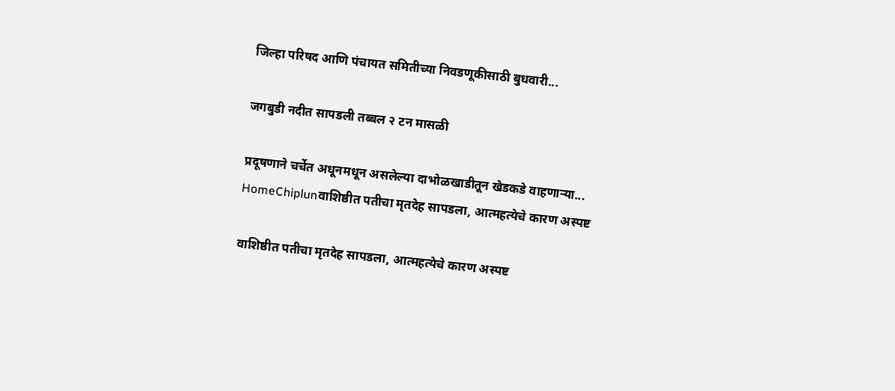जिल्हा परिषद आणि पंचायत समितीच्या निवडणूकीसाठी बुधवारी...

जगबुडी नदीत सापडली तब्बल २ टन मासळी

प्रदूषणाने चर्चेत अधूनमधून असलेल्या दाभोळखाडीतून खेडकडे वाहणाऱ्या...
HomeChiplunवाशिष्ठीत पतीचा मृतदेह सापडला, आत्महत्येचे कारण अस्पष्ट

वाशिष्ठीत पतीचा मृतदेह सापडला, आत्महत्येचे कारण अस्पष्ट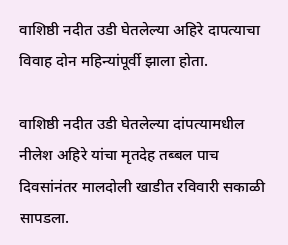वाशिष्ठी नदीत उडी घेतलेल्या अहिरे दापत्याचा विवाह दोन महिन्यांपूर्वी झाला होता.

वाशिष्ठी नदीत उडी घेतलेल्या दांपत्यामधील नीलेश अहिरे यांचा मृतदेह तब्बल पाच दिवसांनंतर मालदोली खाडीत रविवारी सकाळी सापडला.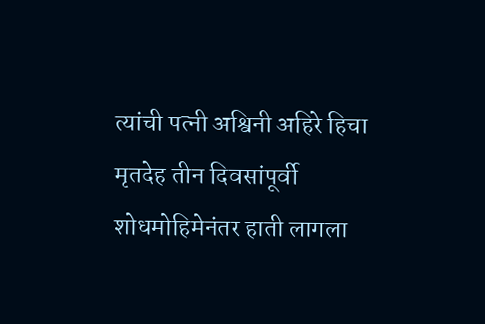त्यांची पत्नी अश्विनी अहिरे हिचा मृतदेह तीन दिवसांपूर्वी शोधमोहिमेनंतर हाती लागला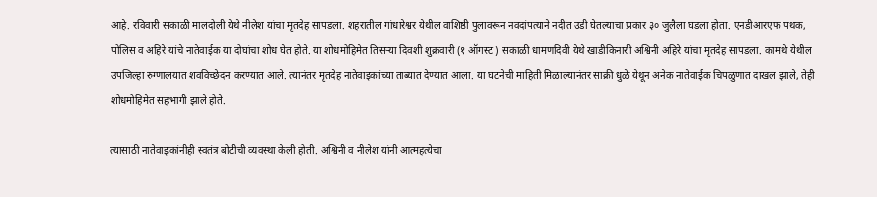आहे. रविवारी सकाळी मालदोली येथे नीलेश यांचा मृतदेह सापडला. शहरातील गांधारेश्वर येथील वाशिष्ठी पुलावरून नवदांपत्याने नदीत उडी घेतल्याचा प्रकार ३० जुलैला घडला होता. एनडीआरएफ पथक, पोलिस व अहिरे यांचे नातेवाईक या दोघांचा शोध घेत होते. या शोधमोहिमेत तिसऱ्या दिवशी शुक्रवारी (१ ऑगस्ट) सकाळी धामणदिवी येथे खाडीकिनारी अश्विनी अहिरे यांचा मृतदेह सापडला. कामथे येथील उपजिल्हा रुग्णालयात शवविच्छेदन करण्यात आले. त्यानंतर मृतदेह नातेवाइकांच्या ताब्यात देण्यात आला. या घटनेची माहिती मिळाल्यानंतर साक्री धुळे येथून अनेक नातेवाईक चिपळुणात दाखल झाले, तेही शोधमोहिमेत सहभागी झाले होते.

त्यासाठी नातेवाइकांनीही स्वतंत्र बोटीची व्यवस्था केली होती. अश्विनी व नीलेश यांनी आत्महत्येचा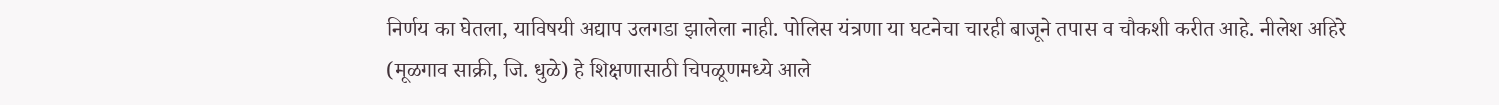निर्णय का घेतला, याविषयी अद्याप उलगडा झालेला नाही. पोलिस यंत्रणा या घटनेचा चारही बाजूने तपास व चौकशी करीत आहे. नीलेश अहिरे (मूळगाव साक्री, जि. धुळे) हे शिक्षणासाठी चिपळूणमध्ये आले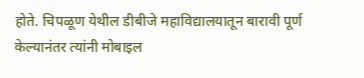होते. चिपळूण येथील डीबीजे महाविद्यालयातून बारावी पूर्ण केल्यानंतर त्यांनी मोबाइल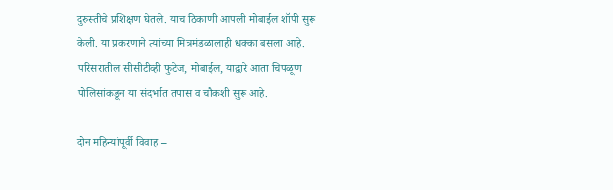दुरुस्तीचे प्रशिक्षण घेतले. याच ठिकाणी आपली मोबाईल शॉपी सुरू केली. या प्रकरणाने त्यांच्या मित्रमंडळालाही धक्का बसला आहे. परिसरातील सीसीटीव्ही फुटेज, मोबाईल, याद्वारे आता चिपळूण पोलिसांकडून या संदर्भात तपास व चौकशी सुरू आहे.

दोन महिन्यांपूर्वी विवाह –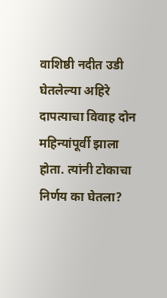वाशिष्ठी नदीत उडी घेतलेल्या अहिरे दापत्याचा विवाह दोन महिन्यांपूर्वी झाला होता. त्यांनी टोकाचा निर्णय का घेतला?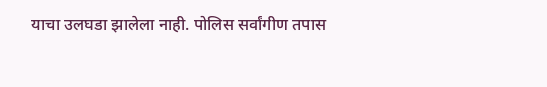याचा उलघडा झालेला नाही. पोलिस सर्वांगीण तपास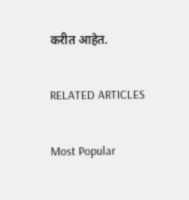करीत आहेत.

RELATED ARTICLES

Most Popular